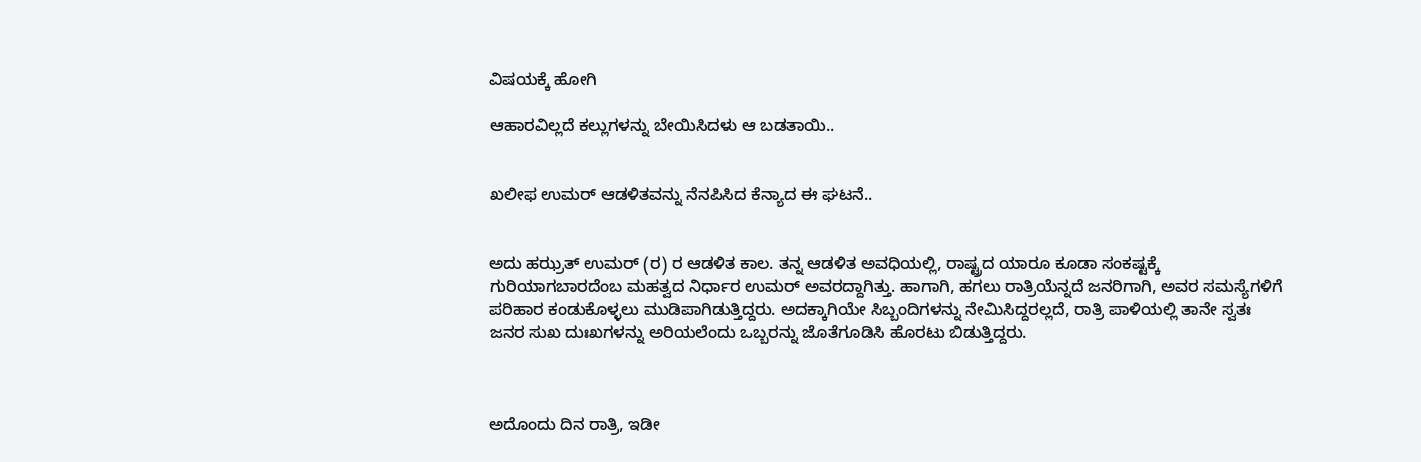ವಿಷಯಕ್ಕೆ ಹೋಗಿ

ಆಹಾರವಿಲ್ಲದೆ ಕಲ್ಲುಗಳನ್ನು ಬೇಯಿಸಿದಳು ಆ ಬಡತಾಯಿ..


ಖಲೀಫ ಉಮರ್ ಆಡಳಿತವನ್ನು ನೆನಪಿಸಿದ ಕೆನ್ಯಾದ ಈ ಘಟನೆ..


ಅದು ಹಝ್ರತ್ ಉಮರ್ (ರ) ರ ಆಡಳಿತ ಕಾಲ. ತನ್ನ ಆಡಳಿತ ಅವಧಿಯಲ್ಲಿ, ರಾಷ್ಟ್ರದ ಯಾರೂ ಕೂಡಾ ಸಂಕಷ್ಟಕ್ಕೆ ಗುರಿಯಾಗಬಾರದೆಂಬ ಮಹತ್ವದ ನಿರ್ಧಾರ ಉಮರ್ ಅವರದ್ದಾಗಿತ್ತು. ಹಾಗಾಗಿ, ಹಗಲು ರಾತ್ರಿಯೆನ್ನದೆ ಜನರಿಗಾಗಿ, ಅವರ ಸಮಸ್ಯೆಗಳಿಗೆ ಪರಿಹಾರ ಕಂಡುಕೊಳ್ಳಲು ಮುಡಿಪಾಗಿಡುತ್ತಿದ್ದರು. ಅದಕ್ಕಾಗಿಯೇ ಸಿಬ್ಬಂದಿಗಳನ್ನು ನೇಮಿಸಿದ್ದರಲ್ಲದೆ, ರಾತ್ರಿ ಪಾಳಿಯಲ್ಲಿ ತಾನೇ ಸ್ವತಃ ಜನರ ಸುಖ ದುಃಖಗಳನ್ನು ಅರಿಯಲೆಂದು ಒಬ್ಬರನ್ನು ಜೊತೆಗೂಡಿಸಿ ಹೊರಟು ಬಿಡುತ್ತಿದ್ದರು.



ಅದೊಂದು ದಿನ ರಾತ್ರಿ, ಇಡೀ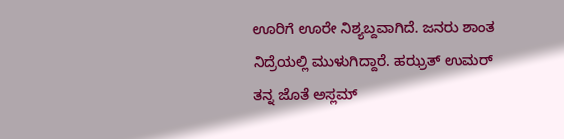ಊರಿಗೆ ಊರೇ ನಿಶ್ಯಬ್ದವಾಗಿದೆ. ಜನರು ಶಾಂತ ನಿದ್ರೆಯಲ್ಲಿ ಮುಳುಗಿದ್ದಾರೆ. ಹಝ್ರತ್ ಉಮರ್ ತನ್ನ ಜೊತೆ ಅಸ್ಲಮ್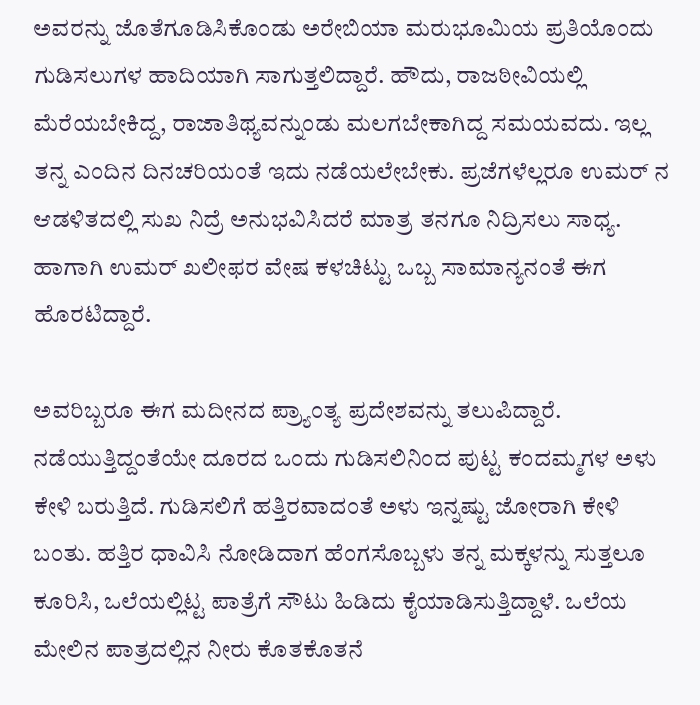ಅವರನ್ನು ಜೊತೆಗೂಡಿಸಿಕೊಂಡು ಅರೇಬಿಯಾ ಮರುಭೂಮಿಯ ಪ್ರತಿಯೊಂದು ಗುಡಿಸಲುಗಳ ಹಾದಿಯಾಗಿ ಸಾಗುತ್ತಲಿದ್ದಾರೆ. ಹೌದು, ರಾಜಠೀವಿಯಲ್ಲಿ ಮೆರೆಯಬೇಕಿದ್ದ, ರಾಜಾತಿಥ್ಯವನ್ನುಂಡು ಮಲಗಬೇಕಾಗಿದ್ದ ಸಮಯವದು. ಇಲ್ಲ ತನ್ನ ಎಂದಿನ ದಿನಚರಿಯಂತೆ ಇದು ನಡೆಯಲೇಬೇಕು. ಪ್ರಜೆಗಳೆಲ್ಲರೂ ಉಮರ್ ನ ಆಡಳಿತದಲ್ಲಿ ಸುಖ ನಿದ್ರೆ ಅನುಭವಿಸಿದರೆ ಮಾತ್ರ ತನಗೂ ನಿದ್ರಿಸಲು ಸಾಧ್ಯ. ಹಾಗಾಗಿ ಉಮರ್ ಖಲೀಫರ ವೇಷ ಕಳಚಿಟ್ಟು ಒಬ್ಬ ಸಾಮಾನ್ಯನಂತೆ ಈಗ ಹೊರಟಿದ್ದಾರೆ.

ಅವರಿಬ್ಬರೂ ಈಗ ಮದೀನದ ಪ್ರ್ಯಾಂತ್ಯ ಪ್ರದೇಶವನ್ನು ತಲುಪಿದ್ದಾರೆ. ನಡೆಯುತ್ತಿದ್ದಂತೆಯೇ ದೂರದ ಒಂದು ಗುಡಿಸಲಿನಿಂದ ಪುಟ್ಟ ಕಂದಮ್ಮಗಳ ಅಳು ಕೇಳಿ ಬರುತ್ತಿದೆ. ಗುಡಿಸಲಿಗೆ ಹತ್ತಿರವಾದಂತೆ ಅಳು ಇನ್ನಷ್ಟು ಜೋರಾಗಿ ಕೇಳಿ ಬಂತು. ಹತ್ತಿರ ಧಾವಿಸಿ ನೋಡಿದಾಗ ಹೆಂಗಸೊಬ್ಬಳು ತನ್ನ ಮಕ್ಕಳನ್ನು ಸುತ್ತಲೂ ಕೂರಿಸಿ, ಒಲೆಯಲ್ಲಿಟ್ಟ ಪಾತ್ರೆಗೆ ಸೌಟು ಹಿಡಿದು ಕೈಯಾಡಿಸುತ್ತಿದ್ದಾಳೆ. ಒಲೆಯ ಮೇಲಿನ ಪಾತ್ರದಲ್ಲಿನ ನೀರು ಕೊತಕೊತನೆ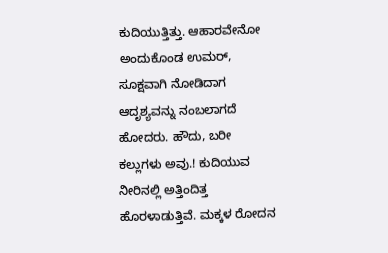ಕುದಿಯುತ್ತಿತ್ತು. ಆಹಾರವೇನೋ ಅಂದುಕೊಂಡ ಉಮರ್, ಸೂಕ್ಷವಾಗಿ ನೋಡಿದಾಗ ಆದೃಶ್ಯವನ್ನು ನಂಬಲಾಗದೆ ಹೋದರು. ಹೌದು, ಬರೀ ಕಲ್ಲುಗಳು ಅವು.! ಕುದಿಯುವ ನೀರಿನಲ್ಲಿ ಅತ್ತಿಂದಿತ್ತ ಹೊರಳಾಡುತ್ತಿವೆ. ಮಕ್ಕಳ ರೋದನ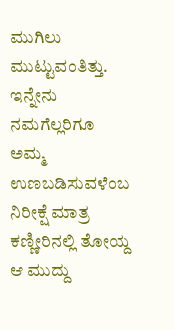ಮುಗಿಲು ಮುಟ್ಟುವಂತಿತ್ತು. ಇನ್ನೇನು ನಮಗೆಲ್ಲರಿಗೂ ಅಮ್ಮ ಉಣಬಡಿಸುವಳೆಂಬ ನಿರೀಕ್ಷೆ ಮಾತ್ರ ಕಣ್ಣೀರಿನಲ್ಲಿ ತೋಯ್ದ ಆ ಮುದ್ದು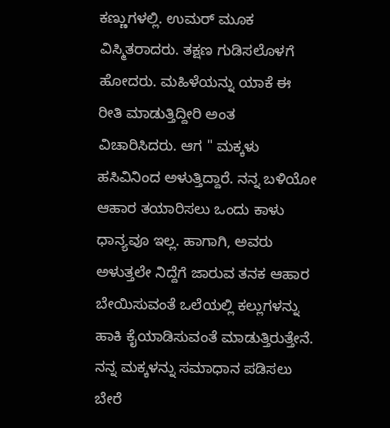ಕಣ್ಣುಗಳಲ್ಲಿ. ಉಮರ್ ಮೂಕ ವಿಸ್ಮಿತರಾದರು. ತಕ್ಷಣ ಗುಡಿಸಲೊಳಗೆ ಹೋದರು. ಮಹಿಳೆಯನ್ನು ಯಾಕೆ ಈ ರೀತಿ ಮಾಡುತ್ತಿದ್ದೀರಿ ಅಂತ ವಿಚಾರಿಸಿದರು. ಆಗ " ಮಕ್ಕಳು ಹಸಿವಿನಿಂದ ಅಳುತ್ತಿದ್ದಾರೆ. ನನ್ನ ಬಳಿಯೋ ಆಹಾರ ತಯಾರಿಸಲು ಒಂದು ಕಾಳು ಧಾನ್ಯವೂ ಇಲ್ಲ. ಹಾಗಾಗಿ, ಅವರು ಅಳುತ್ತಲೇ ನಿದ್ದೆಗೆ ಜಾರುವ ತನಕ ಆಹಾರ ಬೇಯಿಸುವಂತೆ ಒಲೆಯಲ್ಲಿ ಕಲ್ಲುಗಳನ್ನು ಹಾಕಿ ಕೈಯಾಡಿಸುವಂತೆ ಮಾಡುತ್ತಿರುತ್ತೇನೆ. ನನ್ನ ಮಕ್ಕಳನ್ನು ಸಮಾಧಾನ ಪಡಿಸಲು ಬೇರೆ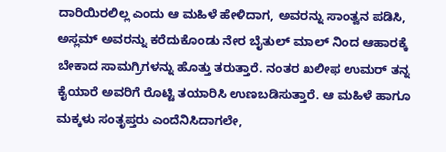ದಾರಿಯಿರಲಿಲ್ಲ ಎಂದು ಆ ಮಹಿಳೆ ಹೇಳಿದಾಗ, ಅವರನ್ನು ಸಾಂತ್ವನ ಪಡಿಸಿ, ಅಸ್ಲಮ್ ಅವರನ್ನು ಕರೆದುಕೊಂಡು ನೇರ ಬೈತುಲ್ ಮಾಲ್ ನಿಂದ ಆಹಾರಕ್ಕೆ ಬೇಕಾದ ಸಾಮಗ್ರಿಗಳನ್ನು ಹೊತ್ತು ತರುತ್ತಾರೆ. ನಂತರ ಖಲೀಫ ಉಮರ್ ತನ್ನ ಕೈಯಾರೆ ಅವರಿಗೆ ರೊಟ್ಟಿ ತಯಾರಿಸಿ ಉಣಬಡಿಸುತ್ತಾರೆ. ಆ ಮಹಿಳೆ ಹಾಗೂ ಮಕ್ಕಳು ಸಂತೃಪ್ತರು ಎಂದೆನಿಸಿದಾಗಲೇ,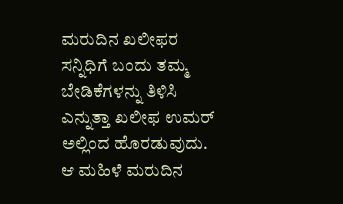ಮರುದಿನ ಖಲೀಫರ ಸನ್ನಿಧಿಗೆ ಬಂದು ತಮ್ಮ ಬೇಡಿಕೆಗಳನ್ನು ತಿಳಿಸಿ ಎನ್ನುತ್ತಾ ಖಲೀಫ ಉಮರ್ ಅಲ್ಲಿಂದ ಹೊರಡುವುದು. ಆ ಮಹಿಳೆ ಮರುದಿನ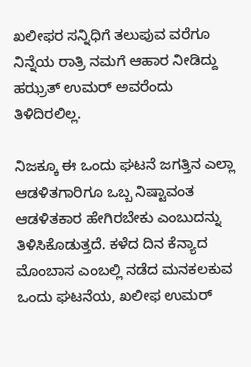ಖಲೀಫರ ಸನ್ನಿಧಿಗೆ ತಲುಪುವ ವರೆಗೂ ನಿನ್ನೆಯ ರಾತ್ರಿ ನಮಗೆ ಆಹಾರ ನೀಡಿದ್ದು ಹಝ್ರತ್ ಉಮರ್ ಅವರೆಂದು ತಿಳಿದಿರಲಿಲ್ಲ.

ನಿಜಕ್ಕೂ ಈ ಒಂದು ಘಟನೆ ಜಗತ್ತಿನ ಎಲ್ಲಾ ಆಡಳಿತಗಾರಿಗೂ ಒಬ್ಬ ನಿಷ್ಟಾವಂತ ಆಡಳಿತಕಾರ ಹೇಗಿರಬೇಕು ಎಂಬುದನ್ನು ತಿಳಿಸಿಕೊಡುತ್ತದೆ. ಕಳೆದ ದಿನ ಕೆನ್ಯಾದ ಮೊಂಬಾಸ ಎಂಬಲ್ಲಿ ನಡೆದ ಮನಕಲಕುವ ಒಂದು ಘಟನೆಯ, ಖಲೀಫ ಉಮರ್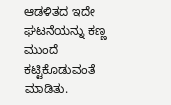ಆಡಳಿತದ ಇದೇ ಘಟನೆಯನ್ನು ಕಣ್ಣ ಮುಂದೆ ಕಟ್ಟಿಕೊಡುವಂತೆ ಮಾಡಿತು.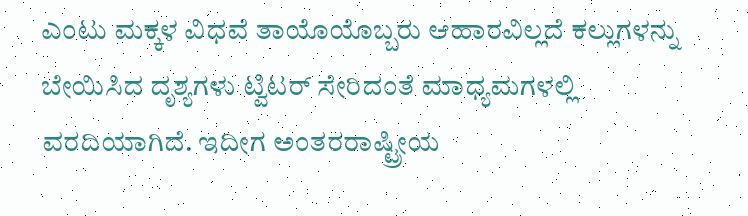ಎಂಟು ಮಕ್ಕಳ ವಿಧವೆ ತಾಯೊಯೊಬ್ಬರು ಆಹಾರವಿಲ್ಲದೆ ಕಲ್ಲುಗಳನ್ನು ಬೇಯಿಸಿದ ದೃಶ್ಯಗಳು ಟ್ವಿಟರ್ ಸೇರಿದಂತೆ ಮಾಧ್ಯಮಗಳಲ್ಲಿ ವರದಿಯಾಗಿದೆ. ಇದೀಗ ಅಂತರರಾಷ್ಟ್ರೀಯ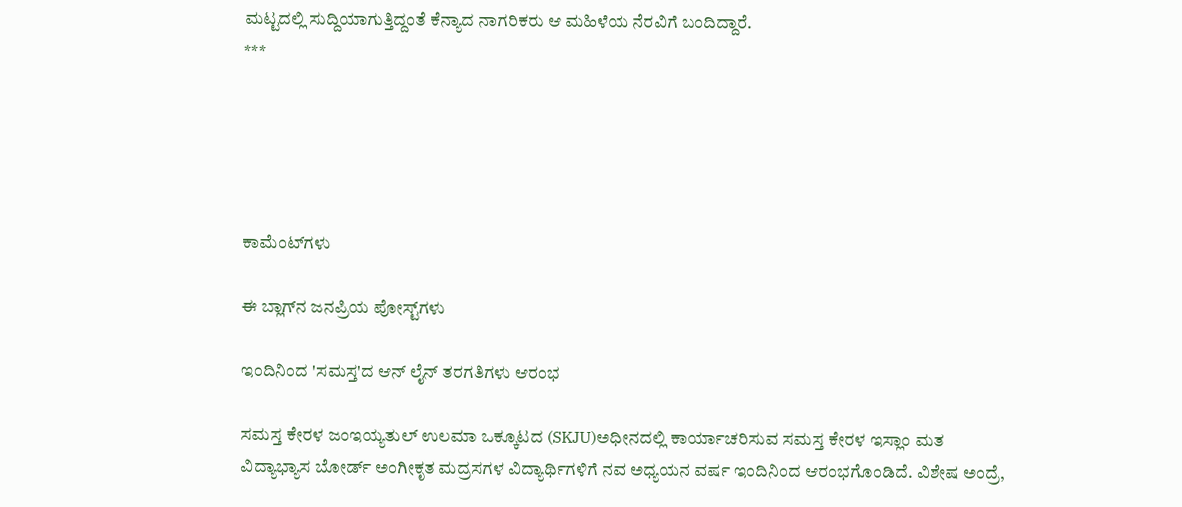ಮಟ್ಟದಲ್ಲಿ ಸುದ್ದಿಯಾಗುತ್ತಿದ್ದಂತೆ ಕೆನ್ಯಾದ ನಾಗರಿಕರು ಆ ಮಹಿಳೆಯ ನೆರವಿಗೆ ಬಂದಿದ್ದಾರೆ.
***





ಕಾಮೆಂಟ್‌ಗಳು

ಈ ಬ್ಲಾಗ್‌ನ ಜನಪ್ರಿಯ ಪೋಸ್ಟ್‌ಗಳು

ಇಂದಿನಿಂದ 'ಸಮಸ್ತ'ದ ಆನ್ ಲೈನ್ ತರಗತಿಗಳು ಆರಂಭ

ಸಮಸ್ತ ಕೇರಳ ಜಂಇಯ್ಯತುಲ್ ಉಲಮಾ ಒಕ್ಕೂಟದ (SKJU)ಅಧೀನದಲ್ಲಿ‌ ಕಾರ್ಯಾಚರಿಸುವ ಸಮಸ್ತ ಕೇರಳ ಇಸ್ಲಾಂ ಮತ ವಿದ್ಯಾಭ್ಯಾಸ ಬೋರ್ಡ್‌ ಅಂಗೀಕೃತ ಮದ್ರಸಗಳ ವಿದ್ಯಾರ್ಥಿಗಳಿಗೆ ನವ ಅಧ್ಯಯನ ವರ್ಷ ಇಂದಿನಿಂದ ಆರಂಭಗೊಂಡಿದೆ. ವಿಶೇಷ ಅಂದ್ರೆ,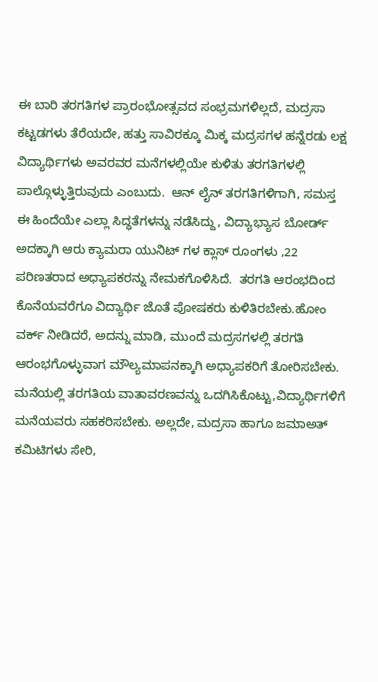ಈ ಬಾರಿ ತರಗತಿಗಳ ಪ್ರಾರಂಭೋತ್ಸವದ ಸಂಭ್ರಮಗಳಿಲ್ಲದೆ, ಮದ್ರಸಾ ಕಟ್ಟಡಗಳು ತೆರೆಯದೇ, ಹತ್ತು ಸಾವಿರಕ್ಕೂ ಮಿಕ್ಕ ಮದ್ರಸಗಳ ಹನ್ನೆರಡು ಲಕ್ಷ ವಿದ್ಯಾರ್ಥಿಗಳು ಅವರವರ ಮನೆಗಳಲ್ಲಿಯೇ ಕುಳಿತು ತರಗತಿಗಳಲ್ಲಿ ಪಾಲ್ಗೊಳ್ಳುತ್ತಿರುವುದು ಎಂಬುದು.  ಆನ್ ಲೈನ್ ತರಗತಿಗಳಿಗಾಗಿ, ಸಮಸ್ತ ಈ ಹಿಂದೆಯೇ ಎಲ್ಲಾ ಸಿದ್ಧತೆಗಳನ್ನು ನಡೆಸಿದ್ದು, ವಿದ್ಯಾಭ್ಯಾಸ ಬೋರ್ಡ್‌ ಅದಕ್ಕಾಗಿ ಆರು ಕ್ಯಾಮರಾ ಯುನಿಟ್ ಗಳ ಕ್ಲಾಸ್ ರೂಂಗಳು ,22 ಪರಿಣತರಾದ ಅಧ್ಯಾಪಕರನ್ನು ನೇಮಕಗೊಳಿಸಿದೆ.  ತರಗತಿ ಆರಂಭದಿಂದ ಕೊನೆಯವರೆಗೂ ವಿದ್ಯಾರ್ಥಿ ಜೊತೆ ಪೋಷಕರು ಕುಳಿತಿರಬೇಕು.ಹೋಂ ವರ್ಕ್ ನೀಡಿದರೆ, ಅದನ್ನು ಮಾಡಿ, ಮುಂದೆ ಮದ್ರಸಗಳಲ್ಲಿ ತರಗತಿ ಆರಂಭಗೊಳ್ಳುವಾಗ ಮೌಲ್ಯಮಾಪನಕ್ಕಾಗಿ ಅಧ್ಯಾಪಕರಿಗೆ ತೋರಿಸಬೇಕು. ಮನೆಯಲ್ಲಿ ತರಗತಿಯ ವಾತಾವರಣವನ್ನು ಒದಗಿಸಿಕೊಟ್ಟು,ವಿದ್ಯಾರ್ಥಿಗಳಿಗೆ ಮನೆಯವರು ಸಹಕರಿಸಬೇಕು. ಅಲ್ಲದೇ, ಮದ್ರಸಾ ಹಾಗೂ ಜಮಾಅತ್ ಕಮಿಟಿಗಳು ಸೇರಿ,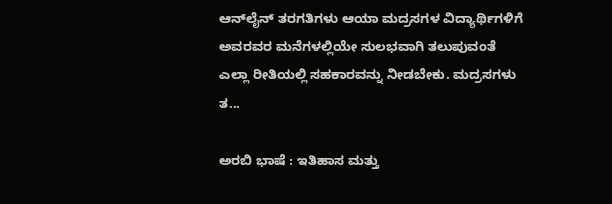ಆನ್‌ಲೈನ್ ತರಗತಿಗಳು ಆಯಾ ಮದ್ರಸಗಳ ವಿದ್ಯಾರ್ಥಿಗಳಿಗೆ ಅವರವರ ಮನೆಗಳಲ್ಲಿಯೇ ಸುಲಭವಾಗಿ ತಲುಪುವಂತೆ ಎಲ್ಲಾ ರೀತಿಯಲ್ಲಿ ಸಹಕಾರವನ್ನು ನೀಡಬೇಕು. ಮದ್ರಸಗಳು ತ...

ಅರಬಿ ಭಾಷೆ : ಇತಿಹಾಸ ಮತ್ತು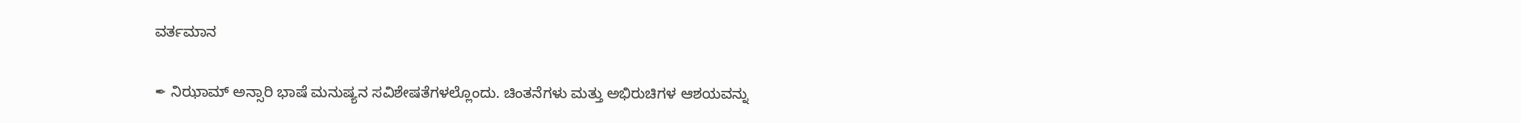ವರ್ತಮಾನ

✒ ನಿಝಾಮ್ ಅನ್ಸಾರಿ ಭಾಷೆ ಮನುಷ್ಯನ ಸವಿಶೇಷತೆಗಳಲ್ಲೊಂದು. ಚಿಂತನೆಗಳು ಮತ್ತು ಅಭಿರುಚಿಗಳ ಆಶಯವನ್ನು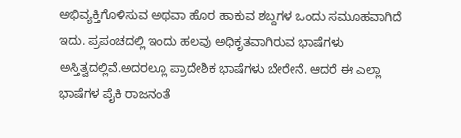ಅಭಿವ್ಯಕ್ತಿಗೊಳಿಸುವ ಅಥವಾ ಹೊರ ಹಾಕುವ ಶಬ್ದಗಳ ಒಂದು ಸಮೂಹವಾಗಿದೆ ಇದು. ಪ್ರಪಂಚದಲ್ಲಿ ಇಂದು ಹಲವು ಅಧಿಕೃತವಾಗಿರುವ ಭಾಷೆಗಳು ಅಸ್ತಿತ್ವದಲ್ಲಿವೆ.ಅದರಲ್ಲೂ ಪ್ರಾದೇಶಿಕ ಭಾಷೆಗಳು ಬೇರೇನೆ. ಆದರೆ ಈ ಎಲ್ಲಾ ಭಾಷೆಗಳ ಪೈಕಿ ರಾಜನಂತೆ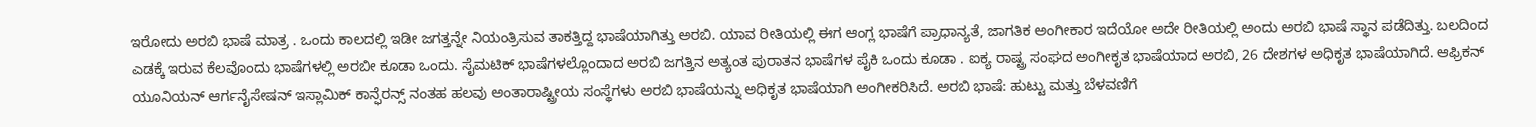ಇರೋದು ಅರಬಿ ಭಾಷೆ ಮಾತ್ರ . ಒಂದು ಕಾಲದಲ್ಲಿ ಇಡೀ ಜಗತ್ತನ್ನೇ ನಿಯಂತ್ರಿಸುವ ತಾಕತ್ತಿದ್ದ ಭಾಷೆಯಾಗಿತ್ತು ಅರಬಿ. ಯಾವ ರೀತಿಯಲ್ಲಿ ಈಗ ಆಂಗ್ಲ ಭಾಷೆಗೆ ಪ್ರಾಧಾನ್ಯತೆ, ಜಾಗತಿಕ ಅಂಗೀಕಾರ ಇದೆಯೋ ಅದೇ ರೀತಿಯಲ್ಲಿ ಅಂದು ಅರಬಿ ಭಾಷೆ ಸ್ಥಾನ ಪಡೆದಿತ್ತು. ಬಲದಿಂದ ಎಡಕ್ಕೆ ಇರುವ ಕೆಲವೊಂದು ಭಾಷೆಗಳಲ್ಲಿ ಅರಬೀ ಕೂಡಾ ಒಂದು. ಸೈಮಟಿಕ್ ಭಾಷೆಗಳಲ್ಲೊಂದಾದ ಅರಬಿ ಜಗತ್ತಿನ ಅತ್ಯಂತ ಪುರಾತನ ಭಾಷೆಗಳ ಪೈಕಿ ಒಂದು ಕೂಡಾ . ಐಕ್ಯ ರಾಷ್ಟ್ರ ಸಂಘದ ಅಂಗೀಕೃತ ಭಾಷೆಯಾದ ಅರಬಿ, 26 ದೇಶಗಳ ಅಧಿಕೃತ ಭಾಷೆಯಾಗಿದೆ‌. ಆಫ್ರಿಕನ್ ಯೂನಿಯನ್ ಆರ್ಗನೈಸೇಷನ್ ಇಸ್ಲಾಮಿಕ್ ಕಾನ್ಫೆರನ್ಸ್ ನಂತಹ ಹಲವು ಅಂತಾರಾಷ್ಟ್ರೀಯ ಸಂಸ್ಥೆಗಳು ಅರಬಿ ಭಾಷೆಯನ್ನು ಅಧಿಕೃತ ಭಾಷೆಯಾಗಿ ಅಂಗೀಕರಿಸಿದೆ. ಅರಬಿ ಭಾಷೆ: ಹುಟ್ಟು ಮತ್ತು ಬೆಳವಣಿಗೆ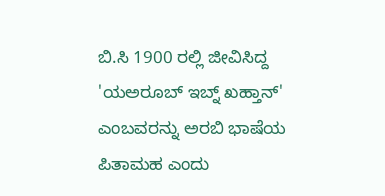ಬಿ.ಸಿ 1900 ರಲ್ಲಿ ಜೀವಿಸಿದ್ದ 'ಯಅರೂಬ್ ಇಬ್ನ್ ಖಹ್ತಾನ್' ಎಂಬವರನ್ನು ಅರಬಿ ಭಾಷೆಯ ಪಿತಾಮಹ ಎಂದು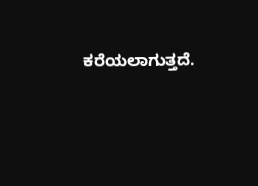ಕರೆಯಲಾಗುತ್ತದೆ.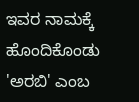ಇವರ ನಾಮಕ್ಕೆ ಹೊಂದಿಕೊಂಡು 'ಅರಬಿ' ಎಂಬ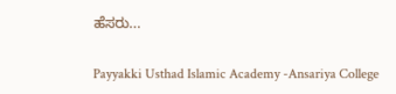ಹೆಸರು...

Payyakki Usthad Islamic Academy -Ansariya College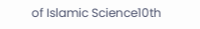of Islamic Science10th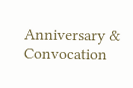Anniversary & Convocation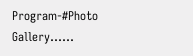Program-#Photo Gallery......